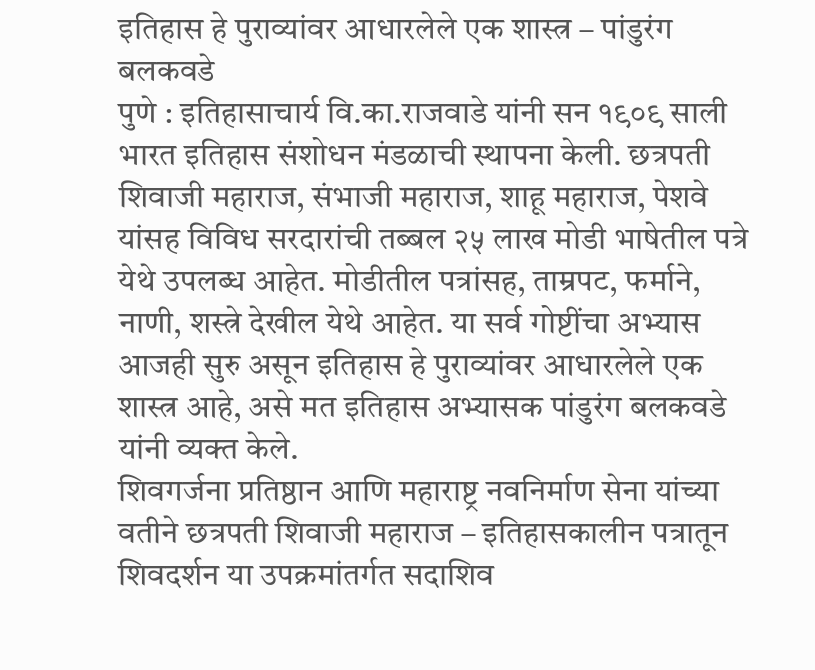इतिहास हे पुराव्यांवर आधारलेले एक शास्त्र – पांडुरंग बलकवडे
पुणे : इतिहासाचार्य वि.का.राजवाडे यांनी सन १९०९ साली भारत इतिहास संशोधन मंडळाची स्थापना केली. छत्रपती शिवाजी महाराज, संभाजी महाराज, शाहू महाराज, पेशवे यांसह विविध सरदारांची तब्बल २५ लाख मोडी भाषेतील पत्रे येथे उपलब्ध आहेत. मोडीतील पत्रांसह, ताम्रपट, फर्माने, नाणी, शस्त्रे देखील येथे आहेत. या सर्व गोष्टींचा अभ्यास आजही सुरु असून इतिहास हे पुराव्यांवर आधारलेले एक शास्त्र आहे, असे मत इतिहास अभ्यासक पांडुरंग बलकवडे यांनी व्यक्त केले.
शिवगर्जना प्रतिष्ठान आणि महाराष्ट्र नवनिर्माण सेना यांच्या वतीने छत्रपती शिवाजी महाराज – इतिहासकालीन पत्रातून शिवदर्शन या उपक्रमांतर्गत सदाशिव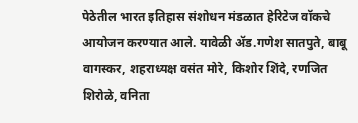पेठेतील भारत इतिहास संशोधन मंडळात हेरिटेज वॉकचे आयोजन करण्यात आले. यावेळी ॲड.गणेश सातपुते, बाबू वागस्कर, शहराध्यक्ष वसंत मोरे, किशोर शिंदे, रणजित शिरोळे, वनिता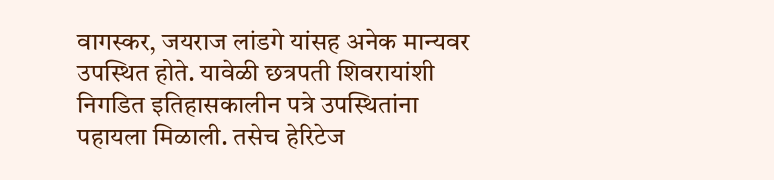वागस्कर, जयराज लांडगे यांसह अनेक मान्यवर उपस्थित होते. यावेळी छत्रपती शिवरायांशी निगडित इतिहासकालीन पत्रे उपस्थितांना पहायला मिळाली. तसेच हेरिटेज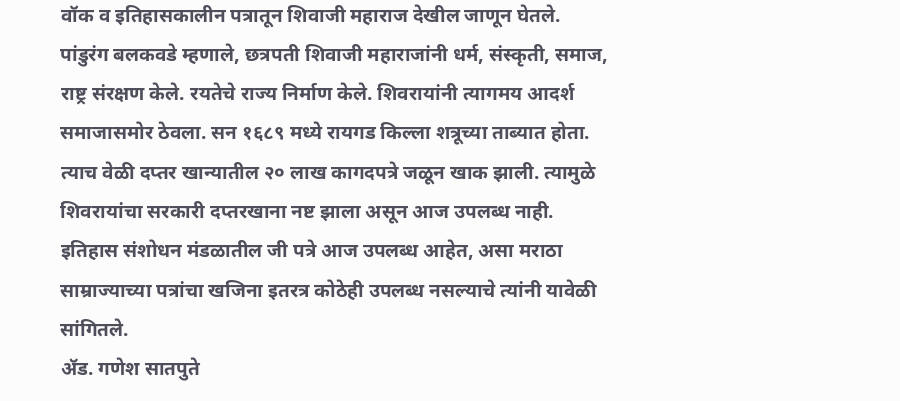वॉक व इतिहासकालीन पत्रातून शिवाजी महाराज देखील जाणून घेतले.
पांडुरंग बलकवडे म्हणाले, छत्रपती शिवाजी महाराजांनी धर्म, संस्कृती, समाज, राष्ट्र संरक्षण केले. रयतेचे राज्य निर्माण केले. शिवरायांनी त्यागमय आदर्श समाजासमोर ठेवला. सन १६८९ मध्ये रायगड किल्ला शत्रूच्या ताब्यात होता. त्याच वेळी दप्तर खान्यातील २० लाख कागदपत्रे जळून खाक झाली. त्यामुळे शिवरायांचा सरकारी दप्तरखाना नष्ट झाला असून आज उपलब्ध नाही. इतिहास संशोधन मंडळातील जी पत्रे आज उपलब्ध आहेत, असा मराठा साम्राज्याच्या पत्रांचा खजिना इतरत्र कोठेही उपलब्ध नसल्याचे त्यांनी यावेळी सांगितले.
ॲड. गणेश सातपुते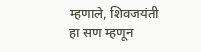म्हणाले, शिवजयंती हा सण म्हणून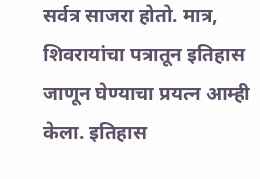सर्वत्र साजरा होतो. मात्र, शिवरायांचा पत्रातून इतिहास जाणून घेण्याचा प्रयत्न आम्ही केला. इतिहास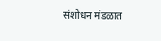संशोधन मंडळात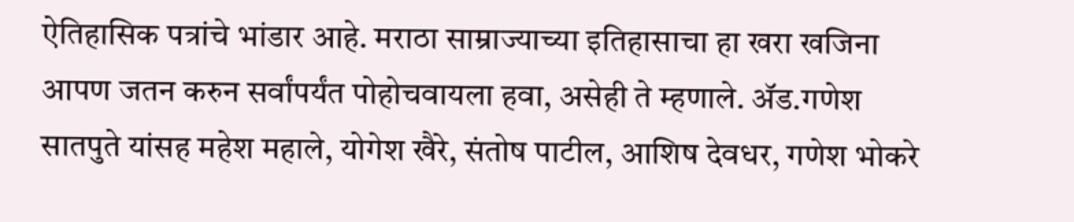ऐतिहासिक पत्रांचे भांडार आहे. मराठा साम्राज्याच्या इतिहासाचा हा खरा खजिना आपण जतन करुन सर्वांपर्यंत पोहोचवायला हवा, असेही ते म्हणाले. ॲड.गणेश सातपुते यांसह महेश महाले, योगेश खैरे, संतोष पाटील, आशिष देवधर, गणेश भोकरे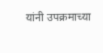यांनी उपक्रमाच्या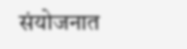संयोजनात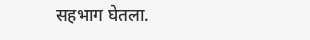सहभाग घेतला.